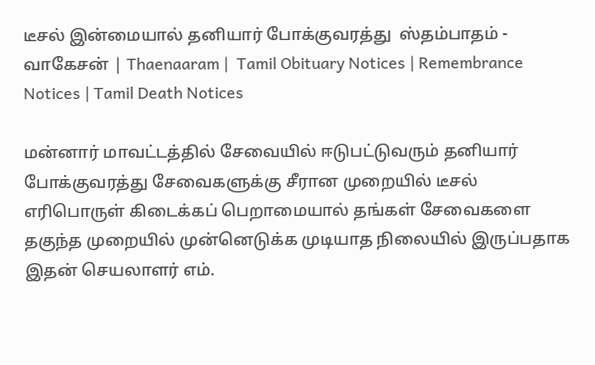டீசல் இன்மையால் தனியார் போக்குவரத்து  ஸ்தம்பாதம் - வாகேசன் | Thaenaaram |  Tamil Obituary Notices | Remembrance Notices | Tamil Death Notices

மன்னார் மாவட்டத்தில் சேவையில் ஈடுபட்டுவரும் தனியார் போக்குவரத்து சேவைகளுக்கு சீரான முறையில் டீசல் எரிபொருள் கிடைக்கப் பெறாமையால் தங்கள் சேவைகளை தகுந்த முறையில் முன்னெடுக்க முடியாத நிலையில் இருப்பதாக இதன் செயலாளர் எம்.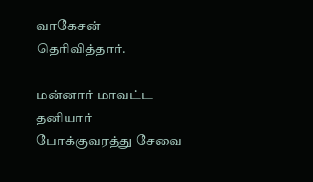வாகேசன் தெரிவித்தார்.

மன்னார் மாவட்ட தனியார் போக்குவரத்து சேவை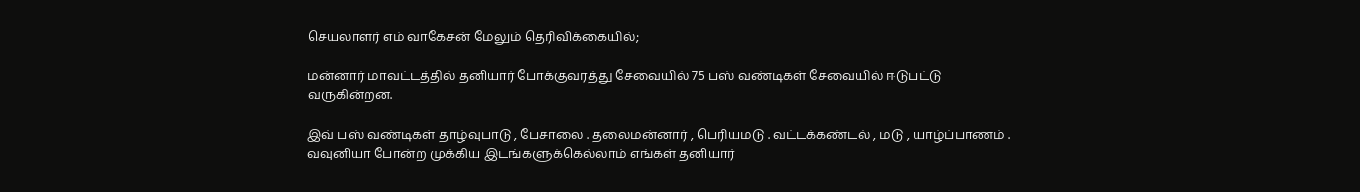செயலாளர் எம் வாகேசன் மேலும் தெரிவிக்கையில்;

மன்னார் மாவட்டத்தில் தனியார் போக்குவரத்து சேவையில் 75 பஸ் வண்டிகள் சேவையில் ஈடுபட்டு வருகின்றன.

இவ் பஸ் வண்டிகள் தாழ்வுபாடு , பேசாலை . தலைமன்னார் , பெரியமடு . வட்டக்கண்டல் , மடு , யாழ்ப்பாணம் . வவுனியா போன்ற முக்கிய இடங்களுக்கெல்லாம் எங்கள் தனியார்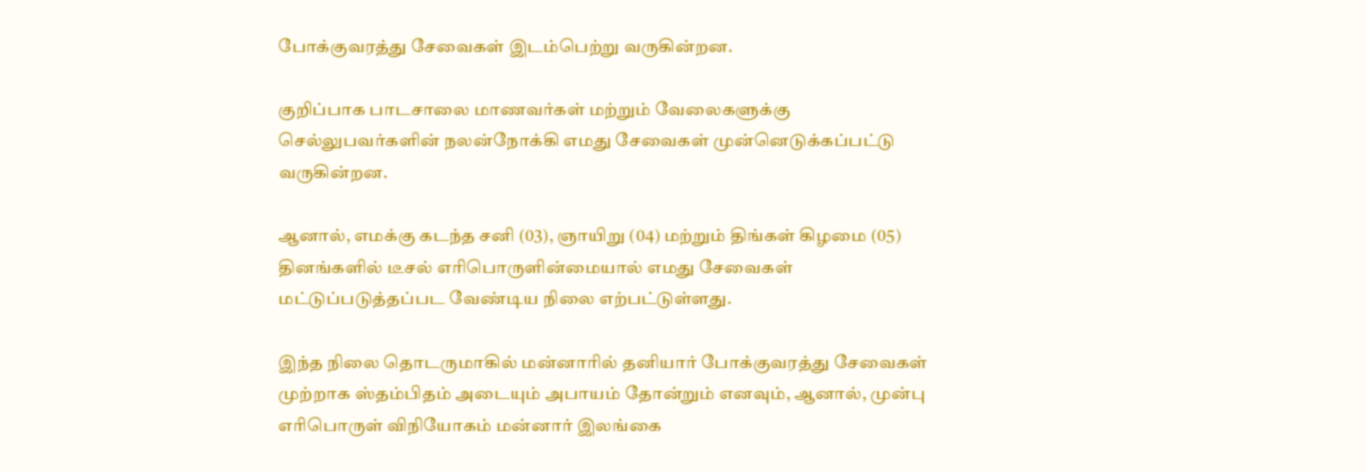போக்குவரத்து சேவைகள் இடம்பெற்று வருகின்றன.

குறிப்பாக பாடசாலை மாணவர்கள் மற்றும் வேலைகளுக்கு செல்லுபவர்களின் நலன்நோக்கி எமது சேவைகள் முன்னெடுக்கப்பட்டு வருகின்றன.

ஆனால், எமக்கு கடந்த சனி (03), ஞாயிறு (04) மற்றும் திங்கள் கிழமை (05) தினங்களில் டீசல் எரிபொருளின்மையால் எமது சேவைகள் மட்டுப்படுத்தப்பட வேண்டிய நிலை எற்பட்டுள்ளது.

இந்த நிலை தொடருமாகில் மன்னாரில் தனியார் போக்குவரத்து சேவைகள் முற்றாக ஸ்தம்பிதம் அடையும் அபாயம் தோன்றும் எனவும், ஆனால், முன்பு எரிபொருள் விநியோகம் மன்னார் இலங்கை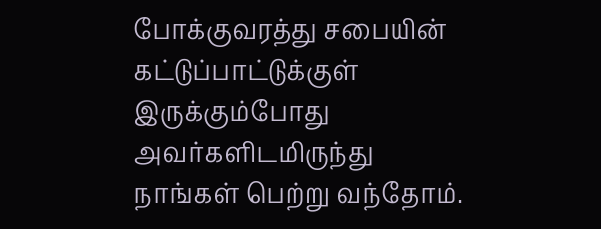போக்குவரத்து சபையின் கட்டுப்பாட்டுக்குள் இருக்கும்போது அவர்களிடமிருந்து நாங்கள் பெற்று வந்தோம்.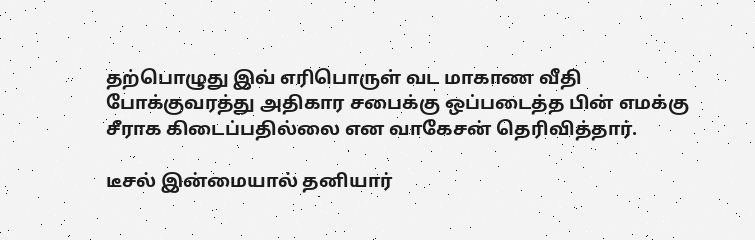தற்பொழுது இவ் எரிபொருள் வட மாகாண வீதி போக்குவரத்து அதிகார சபைக்கு ஒப்படைத்த பின் எமக்கு சீராக கிடைப்பதில்லை என வாகேசன் தெரிவித்தார்.

டீசல் இன்மையால் தனியார்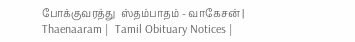போக்குவரத்து  ஸ்தம்பாதம் - வாகேசன் | Thaenaaram |  Tamil Obituary Notices |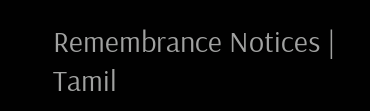Remembrance Notices | Tamil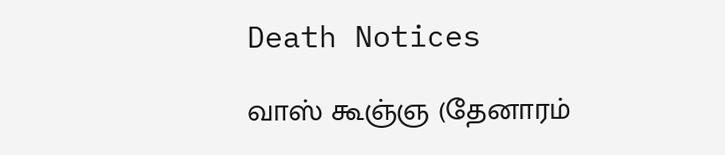Death Notices

வாஸ் கூஞ்ஞ (தேனாரம்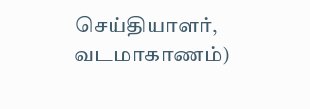செய்தியாளர், வடமாகாணம்)